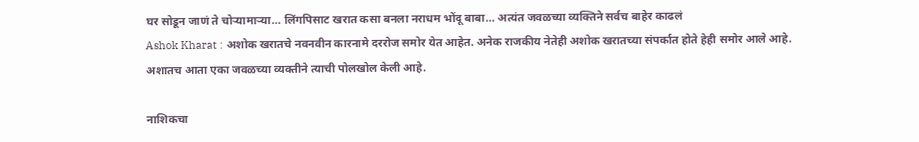घर सोडून जाणं ते चोऱ्यामाऱ्या… लिंगपिसाट खरात कसा बनला नराधम भोंदू बाबा… अत्यंत जवळच्या व्यक्तिने सर्वच बाहेर काढलं
Ashok Kharat : अशोक खरातचे नवनवीन कारनामे दररोज समोर येत आहेत. अनेक राजकीय नेतेही अशोक खरातच्या संपर्कात होते हेही समोर आले आहे. अशातच आता एका जवळच्या व्यक्तीने त्याची पोलखोल केली आहे.

नाशिकचा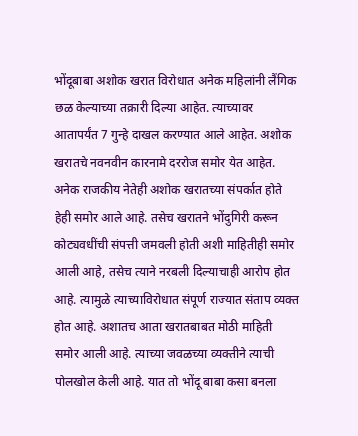भोंदूबाबा अशोक खरात विरोधात अनेक महिलांनी लैंगिक छळ केल्याच्या तक्रारी दिल्या आहेत. त्याच्यावर आतापर्यंत 7 गुन्हे दाखल करण्यात आले आहेत. अशोक खरातचे नवनवीन कारनामे दररोज समोर येत आहेत. अनेक राजकीय नेतेही अशोक खरातच्या संपर्कात होते हेही समोर आले आहे. तसेच खरातने भोंदुगिरी करून कोट्यवधींची संपत्ती जमवली होती अशी माहितीही समोर आली आहे, तसेच त्याने नरबली दिल्याचाही आरोप होत आहे. त्यामुळे त्याच्याविरोधात संपूर्ण राज्यात संताप व्यक्त होत आहे. अशातच आता खरातबाबत मोठी माहिती समोर आली आहे. त्याच्या जवळच्या व्यक्तीने त्याची पोलखोल केली आहे. यात तो भोंदू बाबा कसा बनला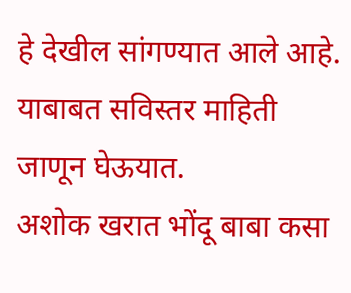हे देखील सांगण्यात आले आहे. याबाबत सविस्तर माहिती जाणून घेऊयात.
अशोक खरात भोंदू बाबा कसा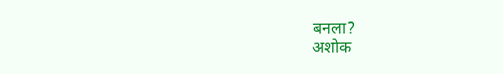बनला?
अशोक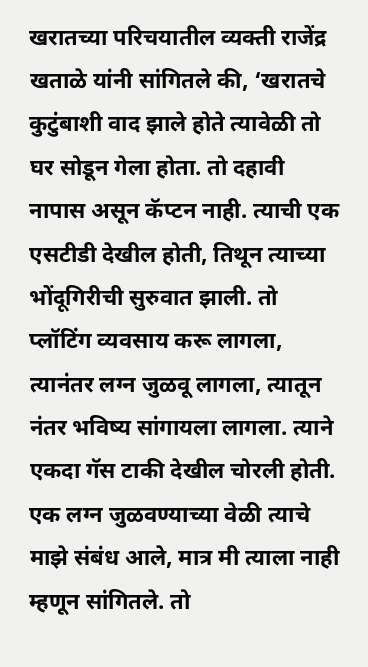खरातच्या परिचयातील व्यक्ती राजेंद्र खताळे यांनी सांगितले की, ‘खरातचे कुटुंबाशी वाद झाले होते त्यावेळी तो घर सोडून गेला होता. तो दहावी नापास असून कॅप्टन नाही. त्याची एक एसटीडी देखील होती, तिथून त्याच्या भोंदूगिरीची सुरुवात झाली. तो प्लॉटिंग व्यवसाय करू लागला, त्यानंतर लग्न जुळवू लागला, त्यातून नंतर भविष्य सांगायला लागला. त्याने एकदा गॅस टाकी देखील चोरली होती. एक लग्न जुळवण्याच्या वेळी त्याचे माझे संबंध आले, मात्र मी त्याला नाही म्हणून सांगितले. तो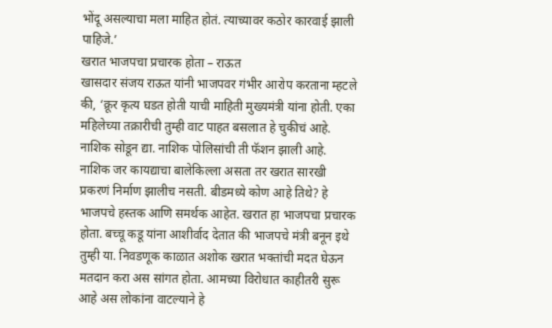भोंदू असल्याचा मला माहित होतं. त्याच्यावर कठोर कारवाई झाली पाहिजे.’
खरात भाजपचा प्रचारक होता – राऊत
खासदार संजय राऊत यांनी भाजपवर गंभीर आरोप करताना म्हटले की, ‘क्रूर कृत्य घडत होती याची माहिती मुख्यमंत्री यांना होती. एका महिलेच्या तक्रारीची तुम्ही वाट पाहत बसलात हे चुकीचं आहे. नाशिक सोडून द्या. नाशिक पोलिसांची ती फॅशन झाली आहे. नाशिक जर कायद्याचा बालेकिल्ला असता तर खरात सारखी प्रकरणं निर्माण झालीच नसती. बीडमध्ये कोण आहे तिथे? हे भाजपचे हस्तक आणि समर्थक आहेत. खरात हा भाजपचा प्रचारक होता. बच्चू कडू यांना आशीर्वाद देतात की भाजपचे मंत्री बनून इथे तुम्ही या. निवडणूक काळात अशोक खरात भक्तांची मदत घेऊन मतदान करा अस सांगत होता. आमच्या विरोधात काहीतरी सुरू आहे अस लोकांना वाटल्याने हे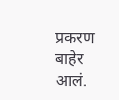प्रकरण बाहेर आलं.